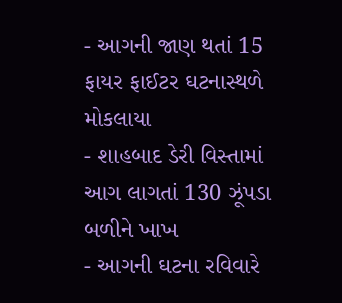- આગની જાણ થતાં 15 ફાયર ફાઈટર ઘટનાસ્થળે મોકલાયા
- શાહબાદ ડેરી વિસ્તામાં આગ લાગતાં 130 ઝૂંપડા બળીને ખાખ
- આગની ઘટના રવિવારે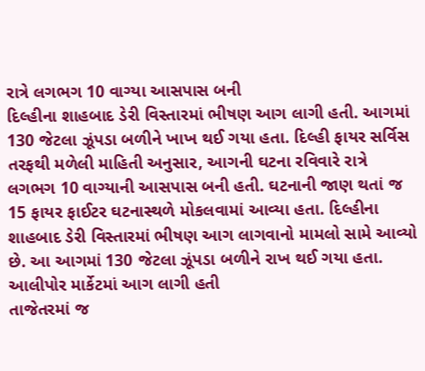રાત્રે લગભગ 10 વાગ્યા આસપાસ બની
દિલ્હીના શાહબાદ ડેરી વિસ્તારમાં ભીષણ આગ લાગી હતી. આગમાં 130 જેટલા ઝૂંપડા બળીને ખાખ થઈ ગયા હતા. દિલ્હી ફાયર સર્વિસ તરફથી મળેલી માહિતી અનુસાર, આગની ઘટના રવિવારે રાત્રે લગભગ 10 વાગ્યાની આસપાસ બની હતી. ઘટનાની જાણ થતાં જ 15 ફાયર ફાઈટર ઘટનાસ્થળે મોકલવામાં આવ્યા હતા. દિલ્હીના શાહબાદ ડેરી વિસ્તારમાં ભીષણ આગ લાગવાનો મામલો સામે આવ્યો છે. આ આગમાં 130 જેટલા ઝૂંપડા બળીને રાખ થઈ ગયા હતા.
આલીપોર માર્કેટમાં આગ લાગી હતી
તાજેતરમાં જ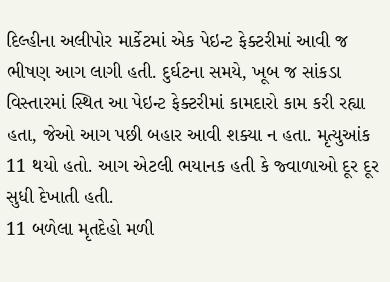દિલ્હીના અલીપોર માર્કેટમાં એક પેઇન્ટ ફેક્ટરીમાં આવી જ ભીષણ આગ લાગી હતી. દુર્ઘટના સમયે, ખૂબ જ સાંકડા વિસ્તારમાં સ્થિત આ પેઇન્ટ ફેક્ટરીમાં કામદારો કામ કરી રહ્યા હતા, જેઓ આગ પછી બહાર આવી શક્યા ન હતા. મૃત્યુઆંક 11 થયો હતો. આગ એટલી ભયાનક હતી કે જ્વાળાઓ દૂર દૂર સુધી દેખાતી હતી.
11 બળેલા મૃતદેહો મળી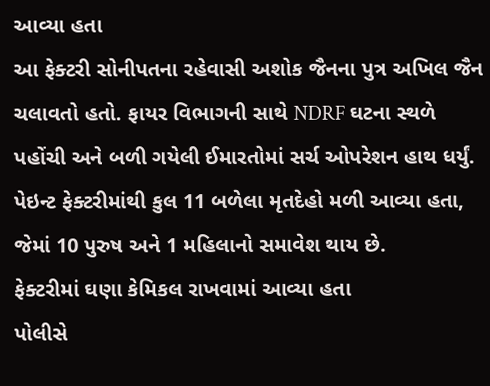આવ્યા હતા
આ ફેક્ટરી સોનીપતના રહેવાસી અશોક જૈનના પુત્ર અખિલ જૈન ચલાવતો હતો. ફાયર વિભાગની સાથે NDRF ઘટના સ્થળે પહોંચી અને બળી ગયેલી ઈમારતોમાં સર્ચ ઓપરેશન હાથ ધર્યું. પેઇન્ટ ફેક્ટરીમાંથી કુલ 11 બળેલા મૃતદેહો મળી આવ્યા હતા, જેમાં 10 પુરુષ અને 1 મહિલાનો સમાવેશ થાય છે.
ફેક્ટરીમાં ઘણા કેમિકલ રાખવામાં આવ્યા હતા
પોલીસે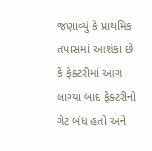જણાવ્યું કે પ્રાથમિક તપાસમાં આશંકા છે કે ફેક્ટરીમાં આગ લાગ્યા બાદ ફેક્ટરીનો ગેટ બંધ હતો અને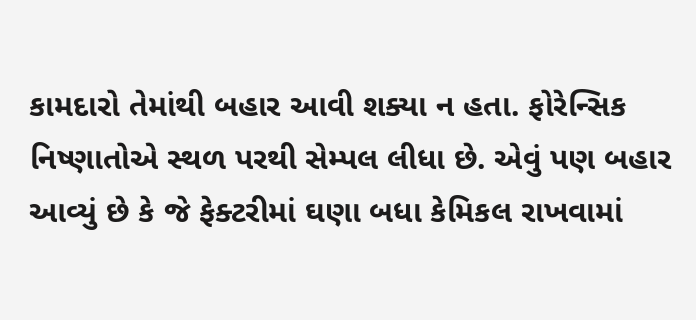કામદારો તેમાંથી બહાર આવી શક્યા ન હતા. ફોરેન્સિક નિષ્ણાતોએ સ્થળ પરથી સેમ્પલ લીધા છે. એવું પણ બહાર આવ્યું છે કે જે ફેક્ટરીમાં ઘણા બધા કેમિકલ રાખવામાં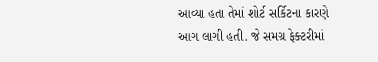આવ્યા હતા તેમાં શોર્ટ સર્કિટના કારણે આગ લાગી હતી. જે સમગ્ર ફેક્ટરીમાં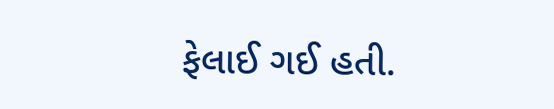ફેલાઈ ગઈ હતી.